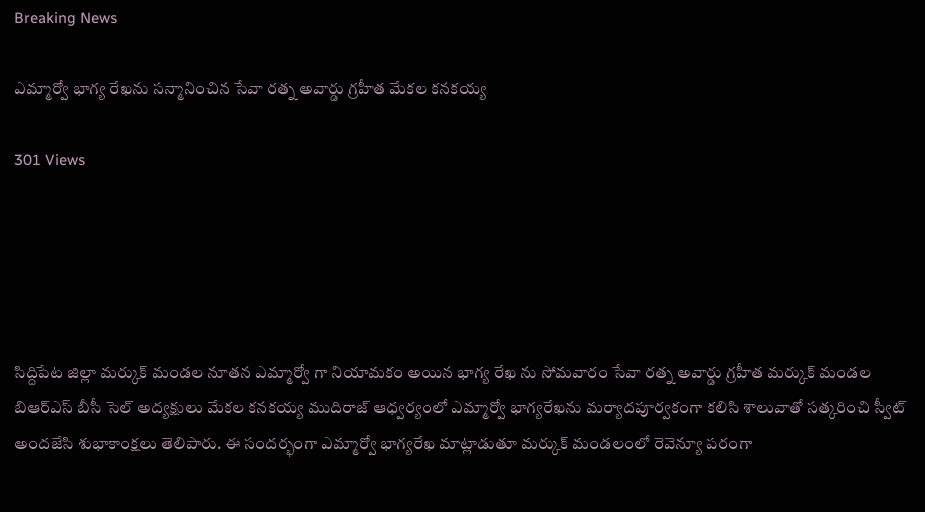Breaking News

ఎమ్మార్వో భాగ్య రేఖను సన్మానించిన సేవా రత్న అవార్డు గ్రహీత మేకల కనకయ్య

301 Views





సిద్దిపేట జిల్లా మర్కుక్ మండల నూతన ఎమ్మార్వో గా నియామకం అయిన భాగ్య రేఖ ను సోమవారం సేవా రత్న అవార్డు గ్రహీత మర్కుక్ మండల బిఆర్ఎస్ బీసీ సెల్ అద్యక్షులు మేకల కనకయ్య ముదిరాజ్ ఆధ్వర్యంలో ఎమ్మార్వో భాగ్యరేఖను మర్యాదపూర్వకంగా కలిసి శాలువాతో సత్కరించి స్వీట్ అందజేసి శుభాకాంక్షలు తెలిపారు. ఈ సందర్భంగా ఎమ్మార్వో భాగ్యరేఖ మాట్లాడుతూ మర్కుక్ మండలంలో రెవెన్యూ పరంగా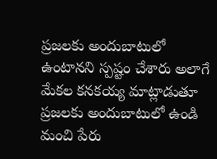ప్రజలకు అందుబాటులో ఉంటానని స్పష్టం చేశారు అలాగే మేకల కనకయ్య మాట్లాడుతూ ప్రజలకు అందుబాటులో ఉండి మంచి పేరు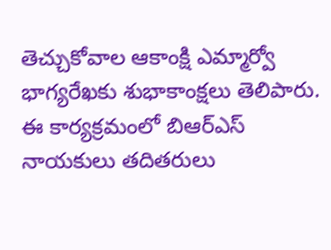తెచ్చుకోవాల ఆకాంక్షి ఎమ్మార్వో భాగ్యరేఖకు శుభాకాంక్షలు తెలిపారు. ఈ కార్యక్రమంలో బిఆర్ఎస్ నాయకులు తదితరులు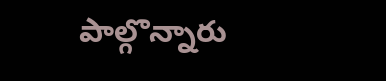పాల్గొన్నారు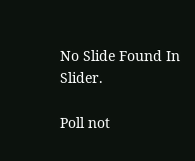No Slide Found In Slider.

Poll not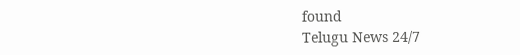found
Telugu News 24/7